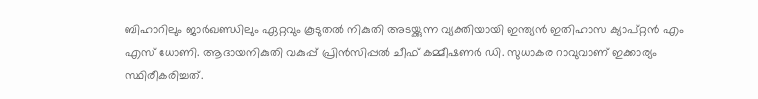ബിഹാറിലും ജാർഖണ്ഡിലും ഏറ്റവും കൂടുതൽ നികുതി അടയ്ക്കുന്ന വ്യക്തിയായി ഇന്ത്യൻ ഇതിഹാസ ക്യാപ്റ്റൻ എം എസ് ധോണി. ആദായനികുതി വകുപ്പ് പ്രിൻസിപ്പൽ ചീഫ് കമ്മീഷണർ ഡി. സുധാകര റാവുവാണ് ഇക്കാര്യം സ്ഥിരീകരിച്ചത്.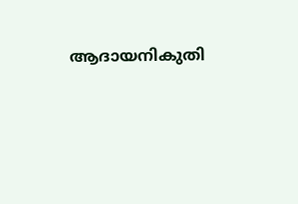ആദായനികുതി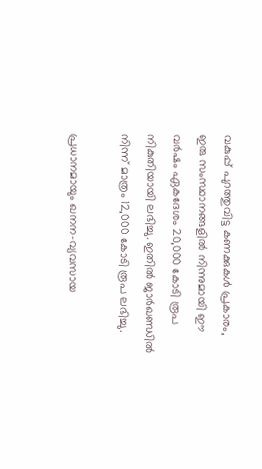വകുപ്പ് പുറത്തുവിട്ട കണക്കുകൾ പ്രകാരം, ഇരു സംസ്ഥാനങ്ങളിൽ നിന്നുമായി ഈ വർഷം ഏകദേശം 20,000 കോടി രൂപ നികുതിയായി ലഭിച്ചു. ഇതിൽ ജാർഖണ്ഡിൽ നിന്ന് മാത്രം 12,000 കോടി രൂപ ലഭിച്ചു.

പ്രധാനമായും ഖനന-വ്യവസായ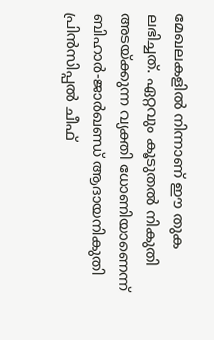മേഖലകളിൽ നിന്നാണ് ഈ തുക ലഭിച്ചത്. ഏറ്റവും കൂടുതൽ നികുതി അടയ്ക്കുന്ന വ്യക്തി ധോണിയാണെന്ന് ബിഹാർ-ജാർഖണ്ഡ് ആദായനികുതി പ്രിൻസിപ്പൽ ചീഫ്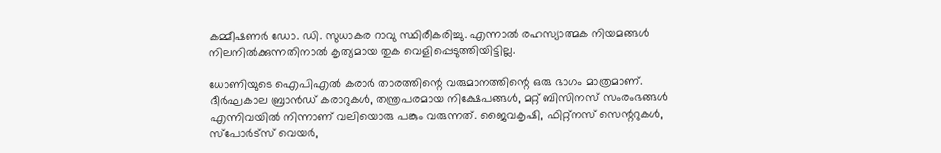കമ്മീഷണർ ഡോ. ഡി. സുധാകര റാവു സ്ഥിരീകരിച്ചു. എന്നാൽ രഹസ്യാത്മക നിയമങ്ങൾ നിലനിൽക്കുന്നതിനാൽ കൃത്യമായ തുക വെളിപ്പെടുത്തിയിട്ടില്ല.

ധോണിയുടെ ഐപിഎൽ കരാർ താരത്തിന്റെ വരുമാനത്തിന്റെ ഒരു ഭാഗം മാത്രമാണ്. ദീർഘകാല ബ്രാൻഡ് കരാറുകൾ, തന്ത്രപരമായ നിക്ഷേപങ്ങൾ, മറ്റ് ബിസിനസ് സംരംഭങ്ങൾ എന്നിവയിൽ നിന്നാണ് വലിയൊരു പങ്കും വരുന്നത്. ജൈവകൃഷി, ഫിറ്റ്‌നസ് സെന്ററുകൾ, സ്‌പോർട്‌സ് വെയർ,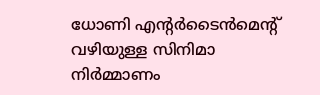ധോണി എന്റർടൈൻമെന്റ് വഴിയുള്ള സിനിമാ നിർമ്മാണം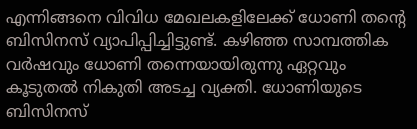എന്നിങ്ങനെ വിവിധ മേഖലകളിലേക്ക് ധോണി തന്റെ ബിസിനസ് വ്യാപിപ്പിച്ചിട്ടുണ്ട്. കഴിഞ്ഞ സാമ്പത്തിക വർഷവും ധോണി തന്നെയായിരുന്നു ഏറ്റവും കൂടുതൽ നികുതി അടച്ച വ്യക്തി. ധോണിയുടെ ബിസിനസ്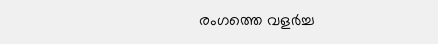രംഗത്തെ വളർച്ച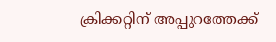ക്രിക്കറ്റിന് അപ്പുറത്തേക്ക്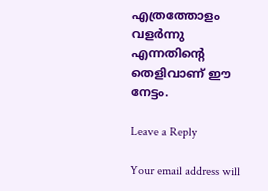എത്രത്തോളം വളർന്നു എന്നതിന്റെ തെളിവാണ് ഈ നേട്ടം.

Leave a Reply

Your email address will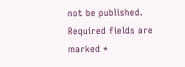not be published. Required fields are marked *